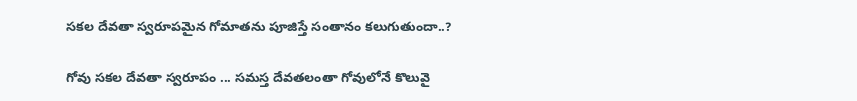సకల దేవతా స్వరూపమైన గోమాతను పూజిస్తే సంతానం కలుగుతుందా..?

గోవు సకల దేవతా స్వరూపం ... సమస్త దేవతలంతా గోవులోనే కొలువై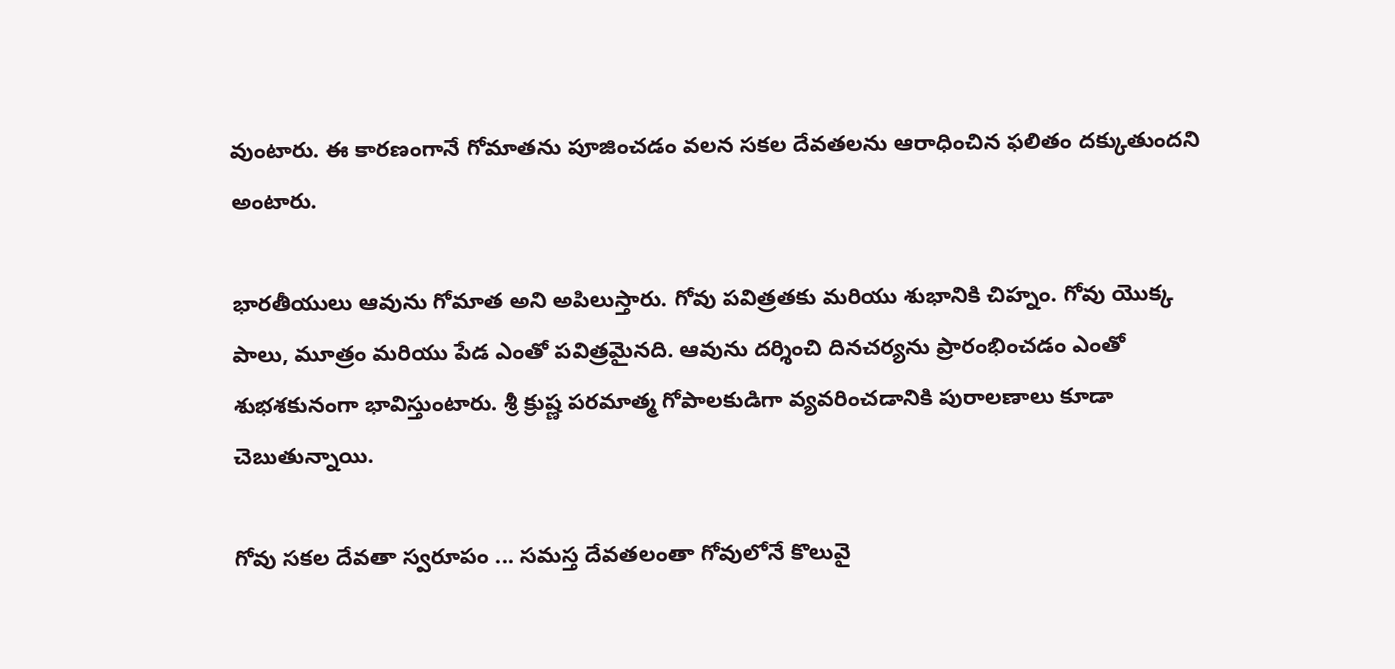వుంటారు. ఈ కారణంగానే గోమాతను పూజించడం వలన సకల దేవతలను ఆరాధించిన ఫలితం దక్కుతుందని అంటారు.

భారతీయులు ఆవును గోమాత అని అపిలుస్తారు. గోవు పవిత్రతకు మరియు శుభానికి చిహ్నం. గోవు యొక్క పాలు, మూత్రం మరియు పేడ ఎంతో పవిత్రమైనది. ఆవును దర్శించి దినచర్యను ప్రారంభించడం ఎంతో శుభశకునంగా భావిస్తుంటారు. శ్రీ క్రుష్ణ పరమాత్మ గోపాలకుడిగా వ్యవరించడానికి పురాలణాలు కూడా చెబుతున్నాయి.

గోవు సకల దేవతా స్వరూపం ... సమస్త దేవతలంతా గోవులోనే కొలువై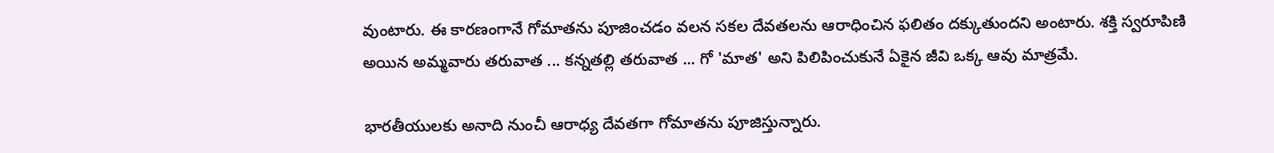వుంటారు. ఈ కారణంగానే గోమాతను పూజించడం వలన సకల దేవతలను ఆరాధించిన ఫలితం దక్కుతుందని అంటారు. శక్తి స్వరూపిణి అయిన అమ్మవారు తరువాత ... కన్నతల్లి తరువాత ... గో 'మాత' అని పిలిపించుకునే ఏకైన జీవి ఒక్క ఆవు మాత్రమే.

భారతీయులకు అనాది నుంచీ ఆరాధ్య దేవతగా గోమాతను పూజిస్తున్నారు.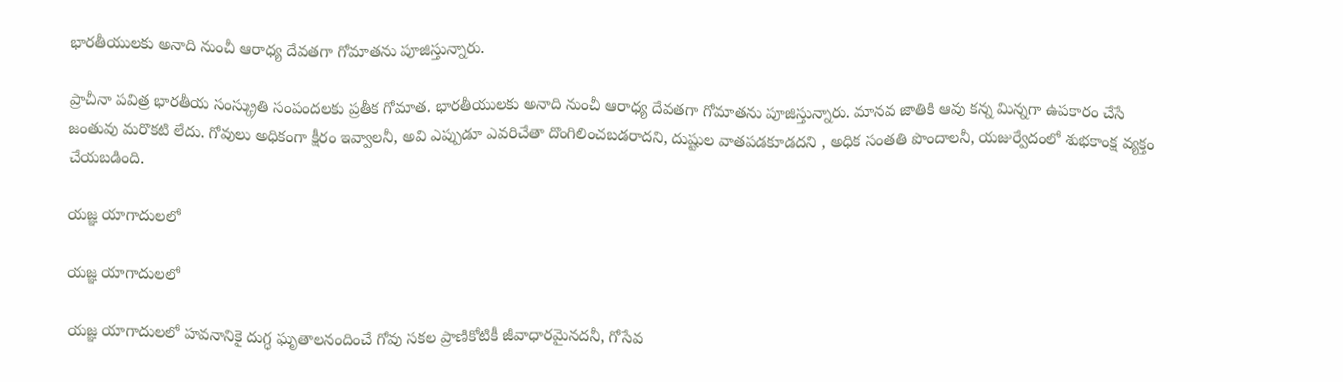భారతీయులకు అనాది నుంచీ ఆరాధ్య దేవతగా గోమాతను పూజిస్తున్నారు.

ప్రాచీనా పవిత్ర భారతీయ సంస్క్రుతి సంపందలకు ప్రతీక గోమాత. భారతీయులకు అనాది నుంచీ ఆరాధ్య దేవతగా గోమాతను పూజిస్తున్నారు. మానవ జాతికి ఆవు కన్న మిన్నగా ఉపకారం చేసే జంతువు మరొకటి లేదు. గోవులు అధికంగా క్షీరం ఇవ్వాలనీ, అవి ఎప్పుడూ ఎవరిచేతా దొంగిలించబడరాదని, దుష్టుల వాతపడకూడదని , అధిక సంతతి పొందాలనీ, యజుర్వేదంలో శుభకాంక్ష వ్యక్తం చేయబడింది.

యజ్ఞ యాగాదులలో

యజ్ఞ యాగాదులలో

యజ్ఞ యాగాదులలో హవనానికై దుగ్ధ ఘృతాలనందించే గోవు సకల ప్రాణికోటికీ జీవాధారమైనదనీ, గోసేవ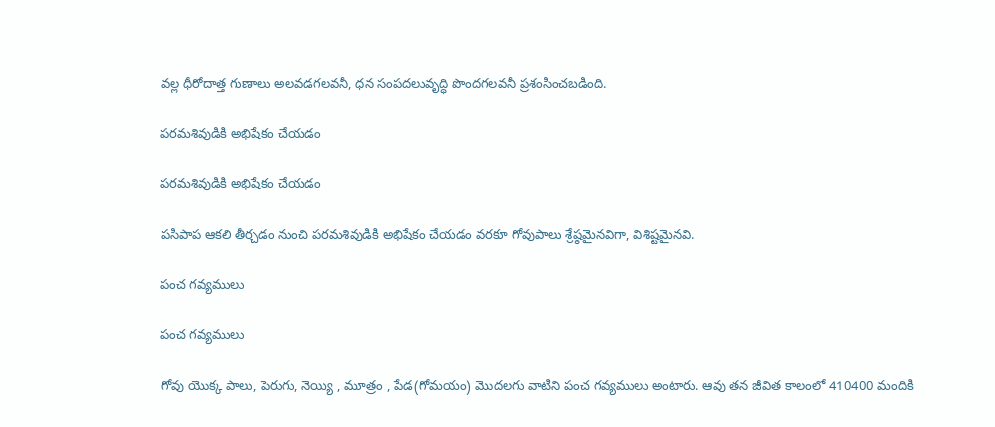వల్ల ధీరోదాత్త గుణాలు అలవడగలవనీ, ధన సంపదలువృద్ధి పొందగలవనీ ప్రశంసించబడింది.

పరమశివుడికి అభిషేకం చేయడం

పరమశివుడికి అభిషేకం చేయడం

పసిపాప ఆకలి తీర్చడం నుంచి పరమశివుడికి అభిషేకం చేయడం వరకూ గోవుపాలు శ్రేష్ఠమైనవిగా, విశిష్టమైనవి.

పంచ గవ్యములు

పంచ గవ్యములు

గోవు యొక్క పాలు, పెరుగు, నెయ్యి , మూత్రం , పేడ(గోమయం) మొదలగు వాటిని పంచ గవ్యములు అంటారు. ఆవు తన జీవిత కాలంలో 410400 మందికి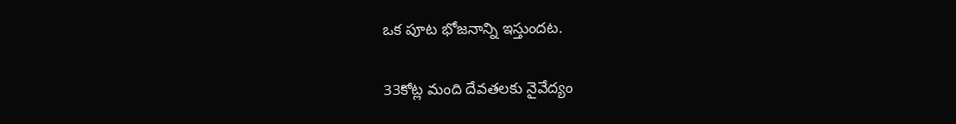ఒక పూట భోజనాన్ని ఇస్తుందట.

33కోట్ల మంది దేవతలకు నైవేద్యం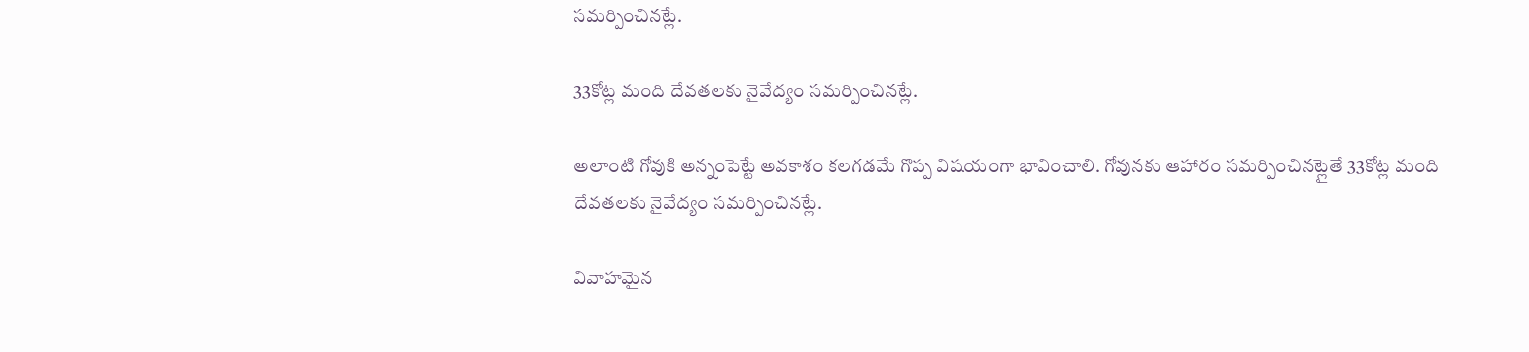సమర్పించినట్లే.

33కోట్ల మంది దేవతలకు నైవేద్యం సమర్పించినట్లే.

అలాంటి గోవుకి అన్నంపెట్టే అవకాశం కలగడమే గొప్ప విషయంగా భావించాలి. గోవునకు ఆహారం సమర్పించినట్లైతే 33కోట్ల మంది దేవతలకు నైవేద్యం సమర్పించినట్లే.

వివాహమైన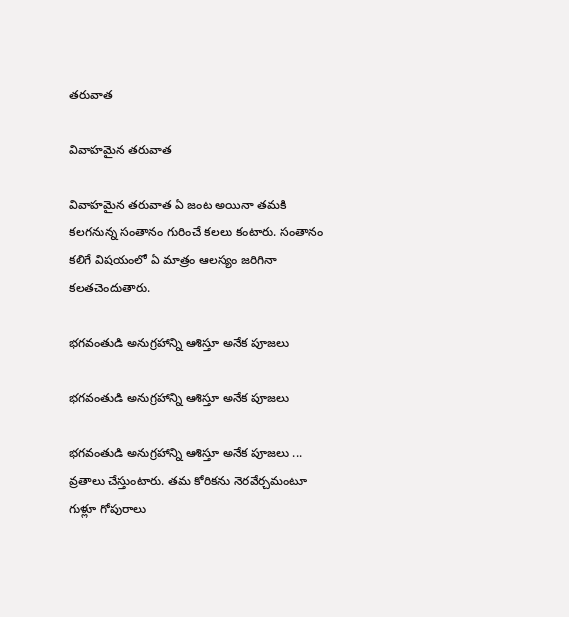తరువాత

వివాహమైన తరువాత

వివాహమైన తరువాత ఏ జంట అయినా తమకి కలగనున్న సంతానం గురించే కలలు కంటారు. సంతానం కలిగే విషయంలో ఏ మాత్రం ఆలస్యం జరిగినా కలతచెందుతారు.

భగవంతుడి అనుగ్రహాన్ని ఆశిస్తూ అనేక పూజలు

భగవంతుడి అనుగ్రహాన్ని ఆశిస్తూ అనేక పూజలు

భగవంతుడి అనుగ్రహాన్ని ఆశిస్తూ అనేక పూజలు ... వ్రతాలు చేస్తుంటారు. తమ కోరికను నెరవేర్చమంటూ గుళ్లూ గోపురాలు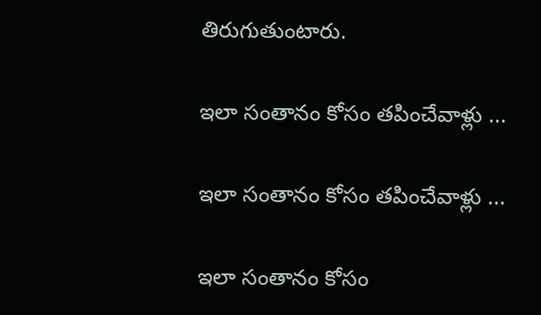తిరుగుతుంటారు.

ఇలా సంతానం కోసం తపించేవాళ్లు ...

ఇలా సంతానం కోసం తపించేవాళ్లు ...

ఇలా సంతానం కోసం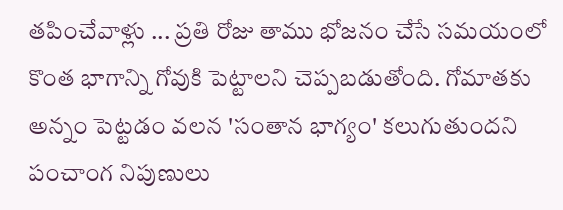తపించేవాళ్లు ... ప్రతి రోజు తాము భోజనం చేసే సమయంలో కొంత భాగాన్ని గోవుకి పెట్టాలని చెప్పబడుతోంది. గోమాతకు అన్నం పెట్టడం వలన 'సంతాన భాగ్యం' కలుగుతుందని పంచాంగ నిపుణులు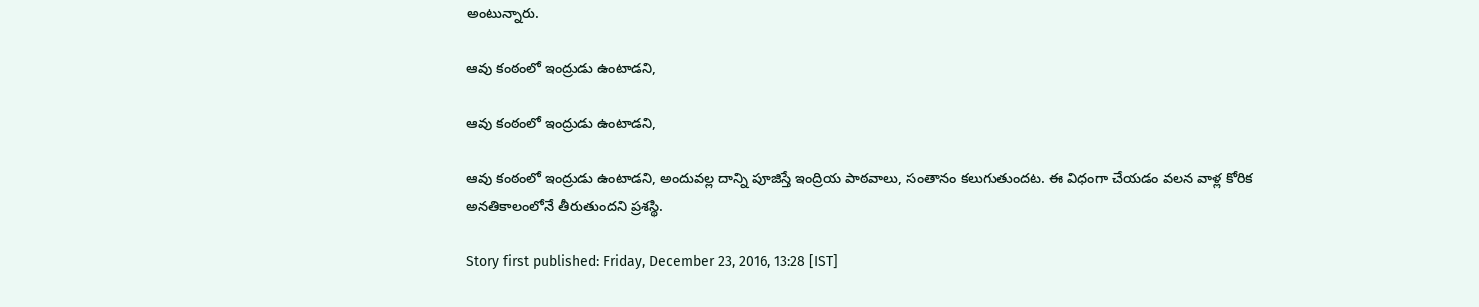అంటున్నారు.

ఆవు కంఠంలో ఇంద్రుడు ఉంటాడని,

ఆవు కంఠంలో ఇంద్రుడు ఉంటాడని,

ఆవు కంఠంలో ఇంద్రుడు ఉంటాడని, అందువల్ల దాన్ని పూజిస్తే ఇంద్రియ పాఠవాలు, సంతానం కలుగుతుందట. ఈ విధంగా చేయడం వలన వాళ్ల కోరిక అనతికాలంలోనే తీరుతుందని ప్రశస్థి.

Story first published: Friday, December 23, 2016, 13:28 [IST]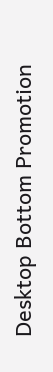Desktop Bottom Promotion